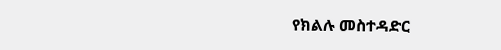የክልሉ መስተዳድር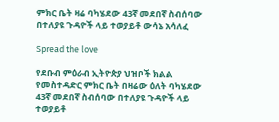ምክር ቤት ዛሬ ባካሄደው 43ኛ መደበኛ ስብሰባው በተለያዩ ጉዳዮች ላይ ተወያይቶ ውሳኔ አሳለፈ

Spread the love

የደቡብ ምዕራብ ኢትዮጵያ ህዝቦች ክልል የመስተዳድር ምክር ቤት በዛሬው ዕለት ባካሄደው 43ኛ መደበኛ ስብሰባው በተለያዩ ጉዳዮች ላይ ተወያይቶ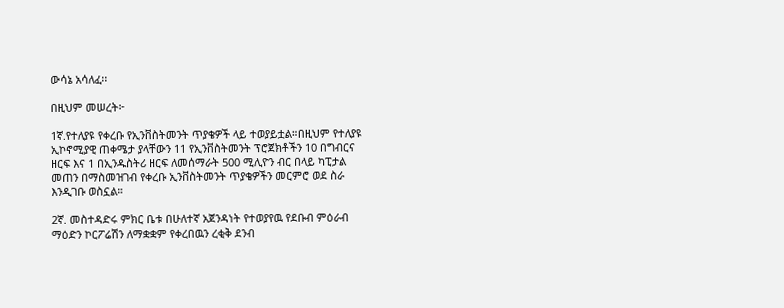ውሳኔ አሳለፈ፡፡

በዚህም መሠረት፦

1ኛ.የተለያዩ የቀረቡ የኢንቨስትመንት ጥያቄዎች ላይ ተወያይቷል።በዚህም የተለያዩ ኢኮኖሚያዊ ጠቀሜታ ያላቸውን 11 የኢንቨስትመንት ፕሮጀክቶችን 10 በግብርና ዘርፍ እና 1 በኢንዱስትሪ ዘርፍ ለመሰማራት 500 ሚሊዮን ብር በላይ ካፒታል መጠን በማስመዝገብ የቀረቡ ኢንቨስትመንት ጥያቄዎችን መርምሮ ወደ ስራ እንዲገቡ ወስኗል።

2ኛ. መስተዳድሩ ምክር ቤቱ በሁለተኛ አጀንዳነት የተወያየዉ የደቡብ ምዕራብ ማዕድን ኮርፖሬሽን ለማቋቋም የቀረበዉን ረቂቅ ደንብ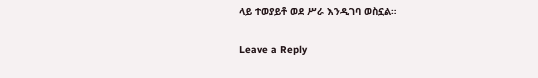ላይ ተወያይቶ ወደ ሥራ እንዲገባ ወስኗል።

Leave a Reply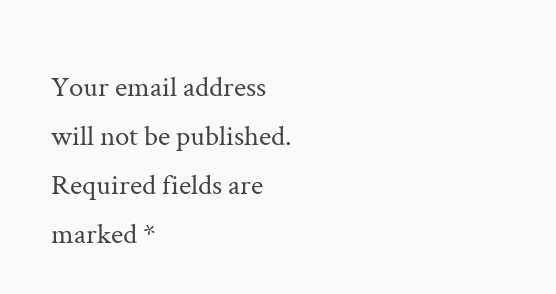Your email address will not be published. Required fields are marked *